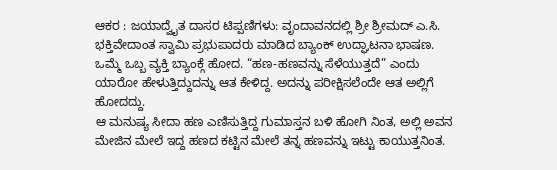ಆಕರ : ಜಯಾದ್ವೈತ ದಾಸರ ಟಿಪ್ಪಣಿಗಳು: ವೃಂದಾವನದಲ್ಲಿ ಶ್ರೀ ಶ್ರೀಮದ್ ಎ.ಸಿ. ಭಕ್ತಿವೇದಾಂತ ಸ್ವಾಮಿ ಪ್ರಭುಪಾದರು ಮಾಡಿದ ಬ್ಯಾಂಕ್ ಉದ್ಘಾಟನಾ ಭಾಷಣ.
ಒಮ್ಮೆ ಒಬ್ಬ ವ್ಯಕ್ತಿ ಬ್ಯಾಂಕ್ಗೆ ಹೋದ. “ಹಣ-ಹಣವನ್ನು ಸೆಳೆಯುತ್ತದೆ” ಎಂದು ಯಾರೋ ಹೇಳುತ್ತಿದ್ದುದನ್ನು ಆತ ಕೇಳಿದ್ದ. ಅದನ್ನು ಪರೀಕ್ಷಿಸಲೆಂದೇ ಆತ ಅಲ್ಲಿಗೆ ಹೋದದ್ದು.
ಆ ಮನುಷ್ಯ ಸೀದಾ ಹಣ ಎಣಿಸುತ್ತಿದ್ದ ಗುಮಾಸ್ತನ ಬಳಿ ಹೋಗಿ ನಿಂತ, ಅಲ್ಲಿ ಅವನ ಮೇಜಿನ ಮೇಲೆ ಇದ್ದ ಹಣದ ಕಟ್ಟಿನ ಮೇಲೆ ತನ್ನ ಹಣವನ್ನು ಇಟ್ಟು ಕಾಯುತ್ತನಿಂತ.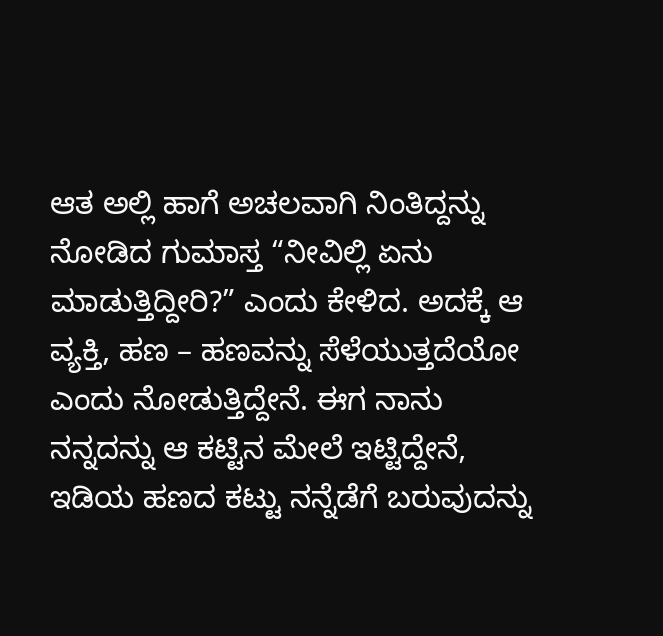ಆತ ಅಲ್ಲಿ ಹಾಗೆ ಅಚಲವಾಗಿ ನಿಂತಿದ್ದನ್ನು ನೋಡಿದ ಗುಮಾಸ್ತ “ನೀವಿಲ್ಲಿ ಏನು ಮಾಡುತ್ತಿದ್ದೀರಿ?” ಎಂದು ಕೇಳಿದ. ಅದಕ್ಕೆ ಆ ವ್ಯಕ್ತಿ, ಹಣ – ಹಣವನ್ನು ಸೆಳೆಯುತ್ತದೆಯೋ ಎಂದು ನೋಡುತ್ತಿದ್ದೇನೆ. ಈಗ ನಾನು ನನ್ನದನ್ನು ಆ ಕಟ್ಟಿನ ಮೇಲೆ ಇಟ್ಟಿದ್ದೇನೆ, ಇಡಿಯ ಹಣದ ಕಟ್ಟು ನನ್ನೆಡೆಗೆ ಬರುವುದನ್ನು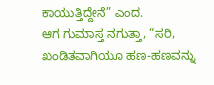ಕಾಯುತ್ತಿದ್ದೇನೆ” ಎಂದ.
ಆಗ ಗುಮಾಸ್ತ ನಗುತ್ತಾ, “ಸರಿ, ಖಂಡಿತವಾಗಿಯೂ ಹಣ-ಹಣವನ್ನು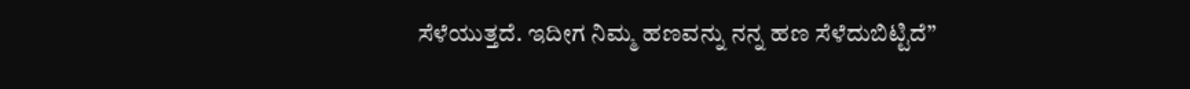ಸೆಳೆಯುತ್ತದೆ. ಇದೀಗ ನಿಮ್ಮ ಹಣವನ್ನು ನನ್ನ ಹಣ ಸೆಳೆದುಬಿಟ್ಟಿದೆ”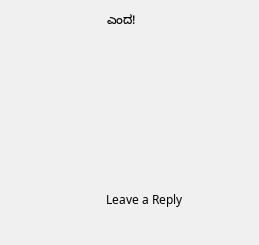ಎಂದ!






Leave a Reply